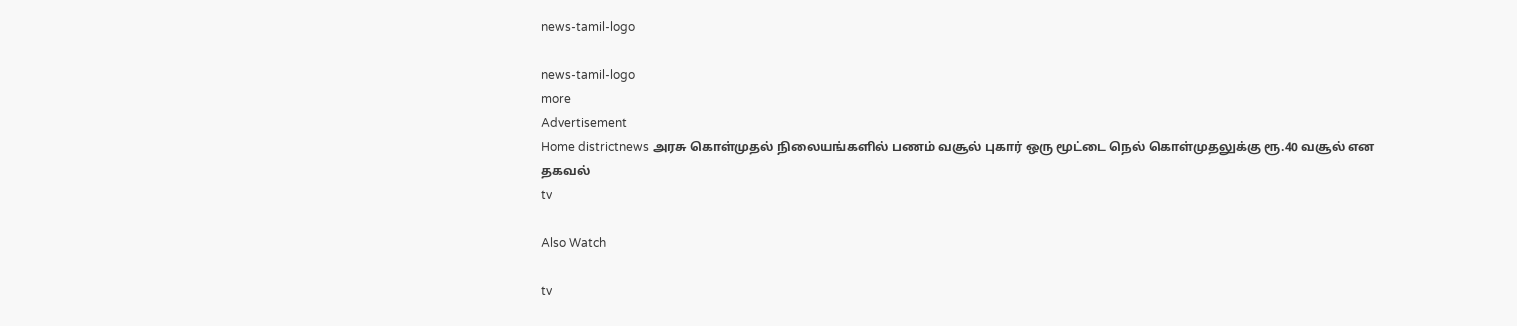news-tamil-logo

news-tamil-logo
more
Advertisement
Home districtnews அரசு கொள்முதல் நிலையங்களில் பணம் வசூல் புகார் ஒரு மூட்டை நெல் கொள்முதலுக்கு ரூ.40 வசூல் என தகவல்
tv

Also Watch

tv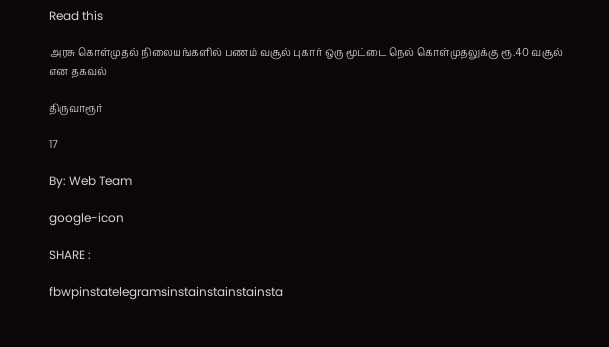Read this

அரசு கொள்முதல் நிலையங்களில் பணம் வசூல் புகார் ஒரு மூட்டை நெல் கொள்முதலுக்கு ரூ.40 வசூல் என தகவல்

திருவாரூர்

17

By: Web Team

google-icon

SHARE :

fbwpinstatelegramsinstainstainstainsta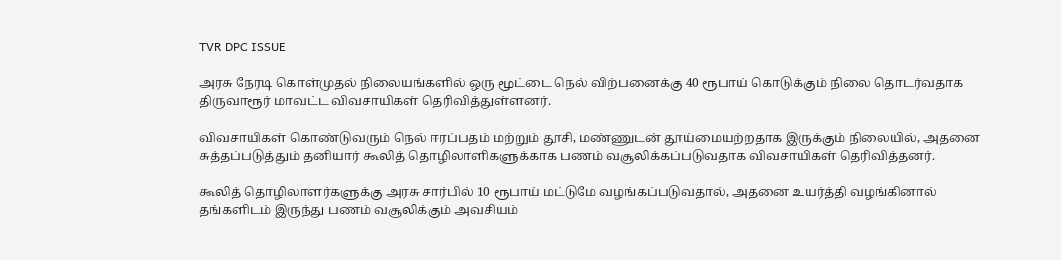TVR DPC ISSUE

அரசு நேரடி கொள்முதல் நிலையங்களில் ஒரு மூட்டை நெல் விற்பனைக்கு 40 ரூபாய் கொடுக்கும் நிலை தொடர்வதாக திருவாரூர் மாவட்ட விவசாயிகள் தெரிவித்துள்ளனர்.

விவசாயிகள் கொண்டுவரும் நெல் ஈரப்பதம் மற்றும் தூசி, மண்ணுடன் தூய்மையற்றதாக இருக்கும் நிலையில், அதனை சுத்தப்படுத்தும் தனியார் கூலித் தொழிலாளிகளுக்காக பணம் வசூலிக்கப்படுவதாக விவசாயிகள் தெரிவித்தனர்.

கூலித் தொழிலாளர்களுக்கு அரசு சார்பில் 10 ரூபாய் மட்டுமே வழங்கப்படுவதால், அதனை உயர்த்தி வழங்கினால் தங்களிடம் இருந்து பணம் வசூலிக்கும் அவசியம்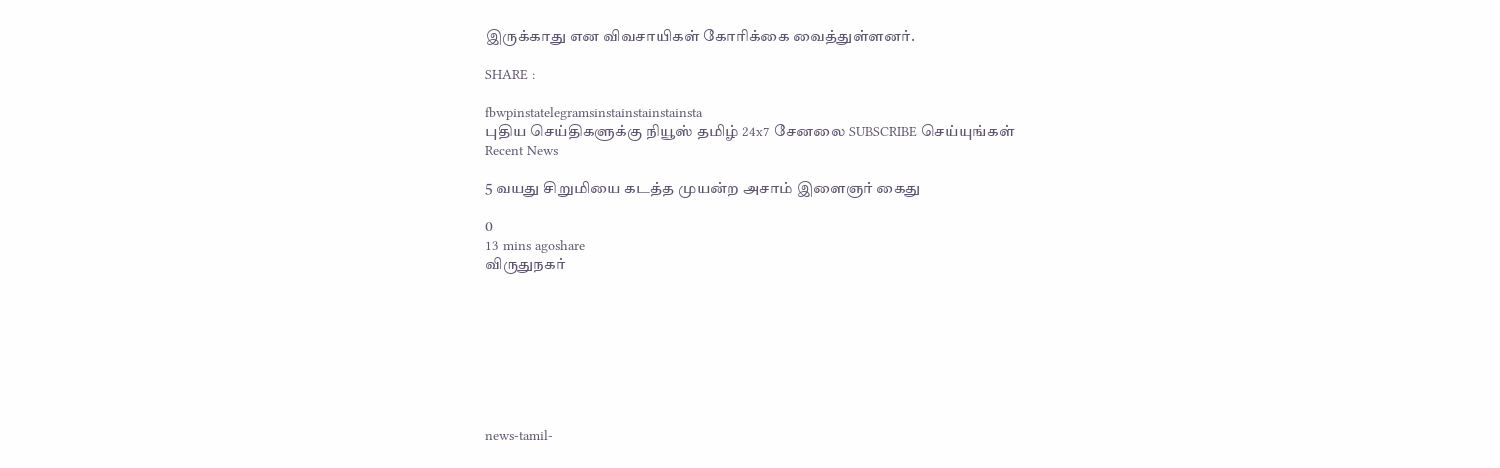இருக்காது என விவசாயிகள் கோரிக்கை வைத்துள்ளனர்.

SHARE :

fbwpinstatelegramsinstainstainstainsta
புதிய செய்திகளுக்கு நியூஸ் தமிழ் 24x7 சேனலை SUBSCRIBE செய்யுங்கள்
Recent News

5 வயது சிறுமியை கடத்த முயன்ற அசாம் இளைஞர் கைது

0
13 mins agoshare
விருதுநகர்








news-tamil-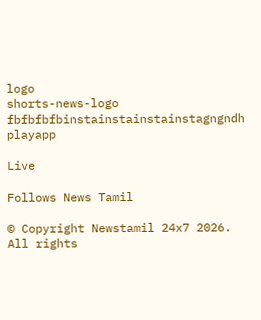logo
shorts-news-logo
fbfbfbfbinstainstainstainstagngndh
playapp

Live

Follows News Tamil

© Copyright Newstamil 24x7 2026. All rights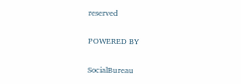reserved

POWERED BY

SocialBureau